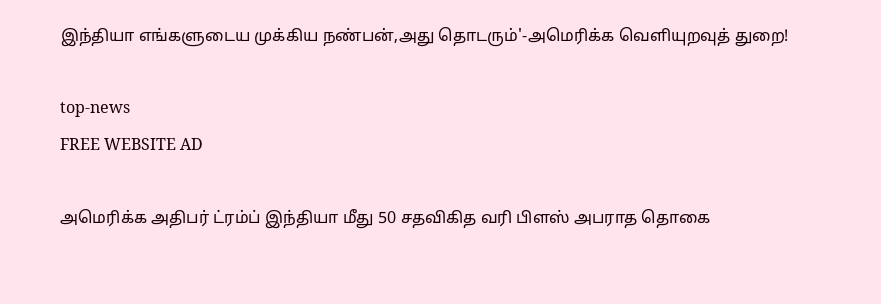இந்தியா எங்களுடைய முக்கிய நண்பன்,அது தொடரும்'-அமெரிக்க வெளியுறவுத் துறை!

top-news
FREE WEBSITE AD

அமெரிக்க அதிபர் ட்ரம்ப் இந்தியா மீது 50 சதவிகித வரி பிளஸ் அபராத தொகை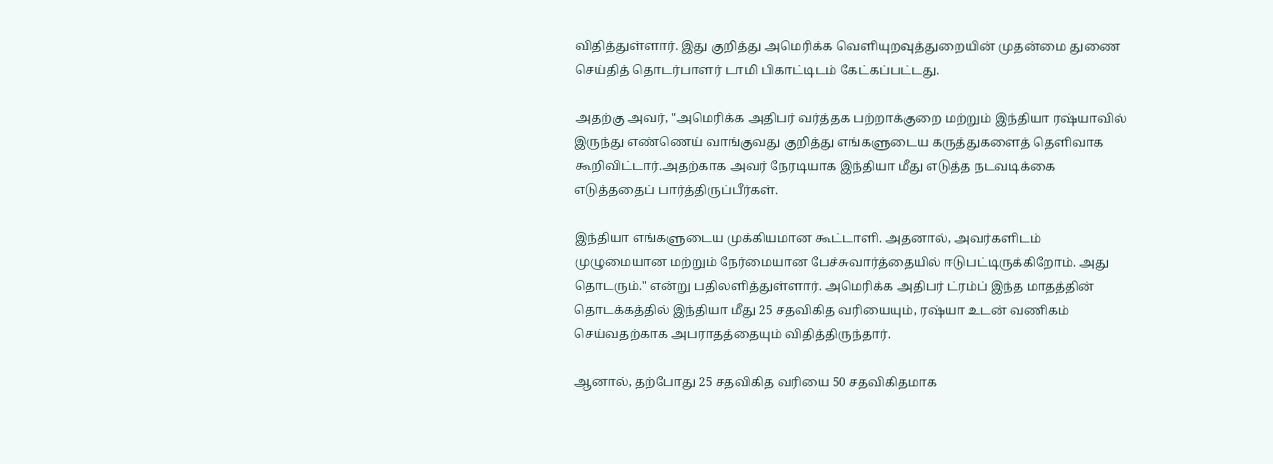விதித்துள்ளார். இது குறித்து அமெரிக்க வெளியுறவுத்துறையின் முதன்மை துணை செய்தித் தொடர்பாளர் டாமி பிகாட்டிடம் கேட்கப்பட்டது.

அதற்கு அவர், "அமெரிக்க அதிபர் வர்த்தக பற்றாக்குறை மற்றும் இந்தியா ரஷ்யாவில் இருந்து எண்ணெய் வாங்குவது குறித்து எங்களுடைய கருத்துகளைத் தெளிவாக கூறிவிட்டார்.அதற்காக அவர் நேரடியாக இந்தியா மீது எடுத்த நடவடிக்கை எடுத்ததைப் பார்த்திருப்பீர்கள்.

இந்தியா எங்களுடைய முக்கியமான கூட்டாளி. அதனால், அவர்களிடம் முழுமையான மற்றும் நேர்மையான பேச்சுவார்த்தையில் ஈடுபட்டிருக்கிறோம். அது தொடரும்." என்று பதிலளித்துள்ளார். அமெரிக்க அதிபர் ட்ரம்ப் இந்த மாதத்தின் தொடக்கத்தில் இந்தியா மீது 25 சதவிகித வரியையும், ரஷ்யா உடன் வணிகம் செய்வதற்காக அபராதத்தையும் விதித்திருந்தார்.

ஆனால், தற்போது 25 சதவிகித வரியை 50 சதவிகிதமாக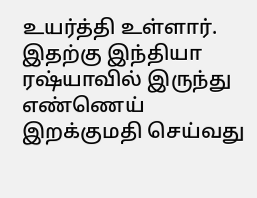உயர்த்தி உள்ளார். இதற்கு இந்தியா ரஷ்யாவில் இருந்து எண்ணெய் இறக்குமதி செய்வது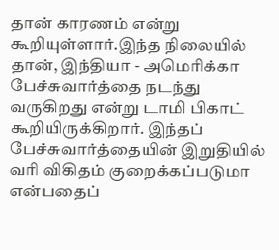தான் காரணம் என்று கூறியுள்ளார்.இந்த நிலையில் தான், இந்தியா - அமெரிக்கா பேச்சுவார்த்தை நடந்து வருகிறது என்று டாமி பிகாட் கூறியிருக்கிறார். இந்தப் பேச்சுவார்த்தையின் இறுதியில் வரி விகிதம் குறைக்கப்படுமா என்பதைப்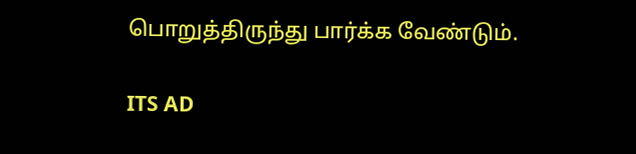பொறுத்திருந்து பார்க்க வேண்டும்.

ITS AD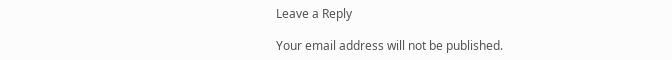Leave a Reply

Your email address will not be published.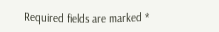Required fields are marked *